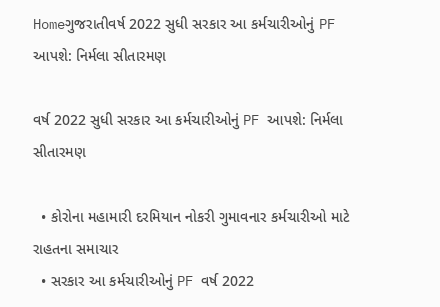Homeગુજરાતીવર્ષ 2022 સુધી સરકાર આ કર્મચારીઓનું PF આપશે: નિર્મલા સીતારમણ

વર્ષ 2022 સુધી સરકાર આ કર્મચારીઓનું PF આપશે: નિર્મલા સીતારમણ

  • કોરોના મહામારી દરમિયાન નોકરી ગુમાવનાર કર્મચારીઓ માટે રાહતના સમાચાર
  • સરકાર આ કર્મચારીઓનું PF વર્ષ 2022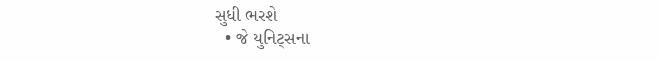સુધી ભરશે
  • જે યુનિટ્સના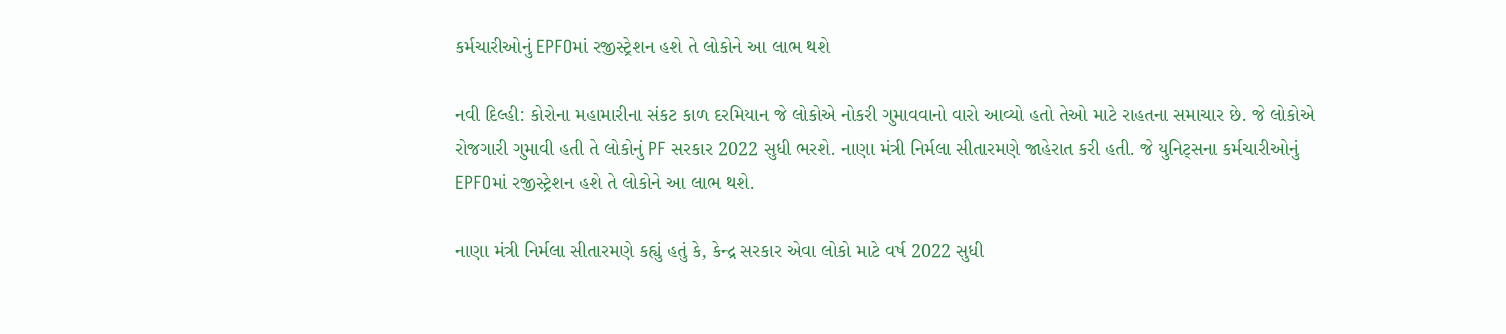કર્મચારીઓનું EPFOમાં રજીસ્ટ્રેશન હશે તે લોકોને આ લાભ થશે

નવી દિલ્હી: કોરોના મહામારીના સંકટ કાળ દરમિયાન જે લોકોએ નોકરી ગુમાવવાનો વારો આવ્યો હતો તેઓ માટે રાહતના સમાચાર છે. જે લોકોએ રોજગારી ગુમાવી હતી તે લોકોનું PF સરકાર 2022 સુધી ભરશે. નાણા મંત્રી નિર્મલા સીતારમણે જાહેરાત કરી હતી. જે યુનિટ્સના કર્મચારીઓનું EPFOમાં રજીસ્ટ્રેશન હશે તે લોકોને આ લાભ થશે.

નાણા મંત્રી નિર્મલા સીતારમણે કહ્યું હતું કે, કેન્દ્ર સરકાર એવા લોકો માટે વર્ષ 2022 સુધી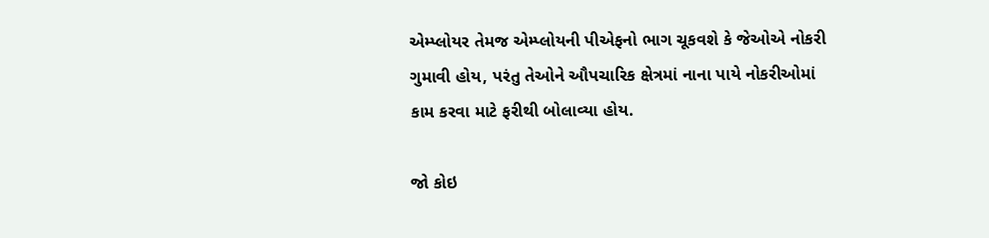એમ્પ્લોયર તેમજ એમ્પ્લોયની પીએફનો ભાગ ચૂકવશે કે જેઓએ નોકરી ગુમાવી હોય, પરંતુ તેઓને ઔપચારિક ક્ષેત્રમાં નાના પાયે નોકરીઓમાં કામ કરવા માટે ફરીથી બોલાવ્યા હોય.

જો કોઇ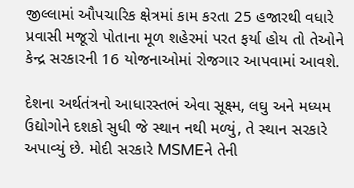જીલ્લામાં ઔપચારિક ક્ષેત્રમાં કામ કરતા 25 હજારથી વધારે પ્રવાસી મજૂરો પોતાના મૂળ શહેરમાં પરત ફર્યા હોય તો તેઓને કેન્દ્ર સરકારની 16 યોજનાઓમાં રોજગાર આપવામાં આવશે.

દેશના અર્થતંત્રનો આધારસ્તભં એવા સૂક્ષ્મ, લઘુ અને મધ્યમ ઉદ્યોગોને દશકો સુધી જે સ્થાન નથી મળ્યું, તે સ્થાન સરકારે અપાવ્યું છે. મોદી સરકારે MSMEને તેની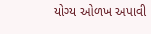યોગ્ય ઓળખ અપાવી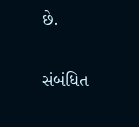છે.

સંબંધિત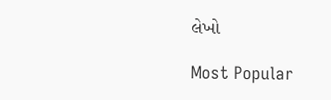લેખો

Most Popular